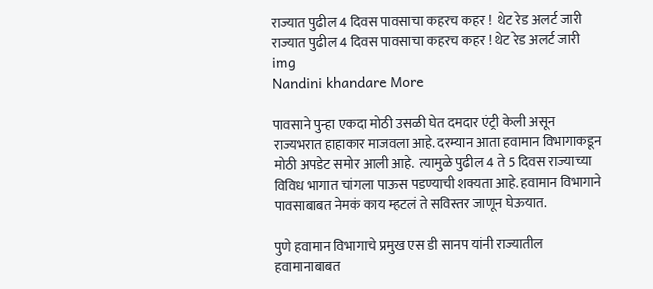राज्यात पुढील 4 दिवस पावसाचा कहरच कहर !  थेट रेड अलर्ट जारी
राज्यात पुढील 4 दिवस पावसाचा कहरच कहर ! थेट रेड अलर्ट जारी
img
Nandini khandare More

पावसाने पुन्हा एकदा मोठी उसळी घेत दमदार एंट्री केली असून राज्यभरात हाहाकार माजवला आहे. दरम्यान आता हवामान विभागाकडून मोठी अपडेट समोर आली आहे.  त्यामुळे पुढील 4 ते 5 दिवस राज्याच्या विविध भागात चांगला पाऊस पडण्याची शक्यता आहे. हवामान विभागाने पावसाबाबत नेमकं काय म्हटलं ते सविस्तर जाणून घेऊयात.

पुणे हवामान विभागाचे प्रमुख एस डी सानप यांनी राज्यातील हवामानाबाबत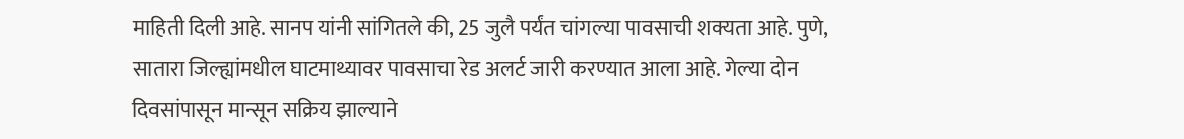माहिती दिली आहे. सानप यांनी सांगितले की, 25 जुलै पर्यंत चांगल्या पावसाची शक्यता आहे. पुणे, सातारा जिल्ह्यांमधील घाटमाथ्यावर पावसाचा रेड अलर्ट जारी करण्यात आला आहे. गेल्या दोन दिवसांपासून मान्सून सक्रिय झाल्याने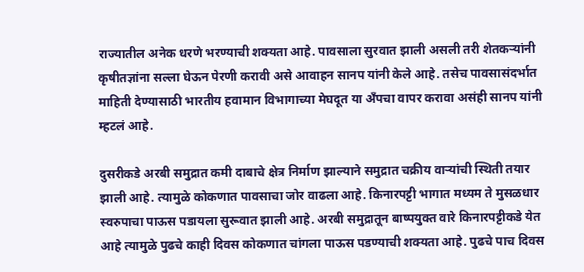राज्यातील अनेक धरणे भरण्याची शक्यता आहे. पावसाला सुरवात झाली असली तरी शेतकऱ्यांनी कृषीतज्ञांना सल्ला घेऊन पेरणी करावी असे आवाहन सानप यांनी केले आहे. तसेच पावसासंदर्भात माहिती देण्यासाठी भारतीय हवामान विभागाच्या मेघदूत या अँपचा वापर करावा असंही सानप यांनी म्हटलं आहे.

दुसरीकडे अरबी समुद्रात कमी दाबाचे क्षेत्र निर्माण झाल्याने समुद्रात चक्रीय वाऱ्यांची स्थिती तयार झाली आहे. त्यामुळे कोकणात पावसाचा जोर वाढला आहे. किनारपट्टी भागात मध्यम ते मुसळधार स्वरुपाचा पाऊस पडायला सुरूवात झाली आहे. अरबी समुद्रातून बाष्पयुक्त वारे किनारपट्टीकडे येत आहे त्यामुळे पुढचे काही दिवस कोकणात चांगला पाऊस पडण्याची शक्यता आहे. पुढचे पाच दिवस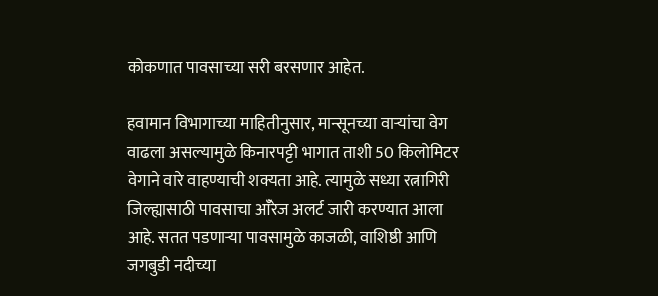कोकणात पावसाच्या सरी बरसणार आहेत.

हवामान विभागाच्या माहितीनुसार, मान्सूनच्या वाऱ्यांचा वेग वाढला असल्यामुळे किनारपट्टी भागात ताशी 50 किलोमिटर वेगाने वारे वाहण्याची शक्यता आहे. त्यामुळे सध्या रत्नागिरी जिल्ह्यासाठी पावसाचा आँरेज अलर्ट जारी करण्यात आला आहे. सतत पडणाऱ्या पावसामुळे काजळी, वाशिष्ठी आणि जगबुडी नदीच्या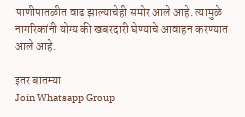पाणीपातळीत वाढ झाल्याचेही समोर आले आहे. त्यामुळे नागरिकांनी योग्य की खबरदारी घेण्याचे आवाहन करण्यात आले आहे.

इतर बातम्या
Join Whatsapp Group